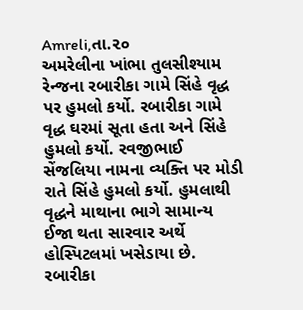Amreli,તા.૨૦
અમરેલીના ખાંભા તુલસીશ્યામ રેન્જના રબારીકા ગામે સિંહે વૃદ્ધ પર હુમલો કર્યો. રબારીકા ગામે વૃદ્ધ ઘરમાં સૂતા હતા અને સિંહે હુમલો કર્યો. રવજીભાઈ સેંજલિયા નામના વ્યક્તિ પર મોડી રાતે સિંહે હુમલો કર્યો. હુમલાથી વૃદ્ધને માથાના ભાગે સામાન્ય ઈજા થતા સારવાર અર્થે હોસ્પિટલમાં ખસેડાયા છે.
રબારીકા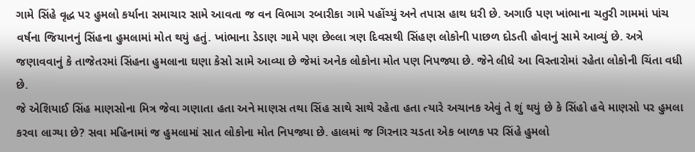ગામે સિંહે વૃદ્ધ પર હુમલો કર્યાના સમાચાર સામે આવતા જ વન વિભાગ રબારીકા ગામે પહોંચ્યું અને તપાસ હાથ ધરી છે. અગાઉ પણ ખાંભાના ચતુરી ગામમાં પાંચ વર્ષના જિયાનનું સિંહના હુમલામાં મોત થયું હતું. ખાંભાના ડેડાણ ગામે પણ છેલ્લા ત્રણ દિવસથી સિંહણ લોકોની પાછળ દોડતી હોવાનું સામે આવ્યું છે. અત્રે જણાવવાનું કે તાજેતરમાં સિંહના હુમલાના ઘણા કેસો સામે આવ્યા છે જેમાં અનેક લોકોના મોત પણ નિપજ્યા છે. જેને લીધે આ વિસ્તારોમાં રહેતા લોકોની ચિંતા વધી છે.
જે એશિયાઈ સિંહ માણસોના મિત્ર જેવા ગણાતા હતા અને માણસ તથા સિંહ સાથે સાથે રહેતા હતા ત્યારે અચાનક એવું તે શું થયું છે કે સિંહો હવે માણસો પર હુમલા કરવા લાગ્યા છે? સવા મહિનામાં જ હુમલામાં સાત લોકોના મોત નિપજ્યા છે. હાલમાં જ ગિરનાર ચડતા એક બાળક પર સિંહે હુમલો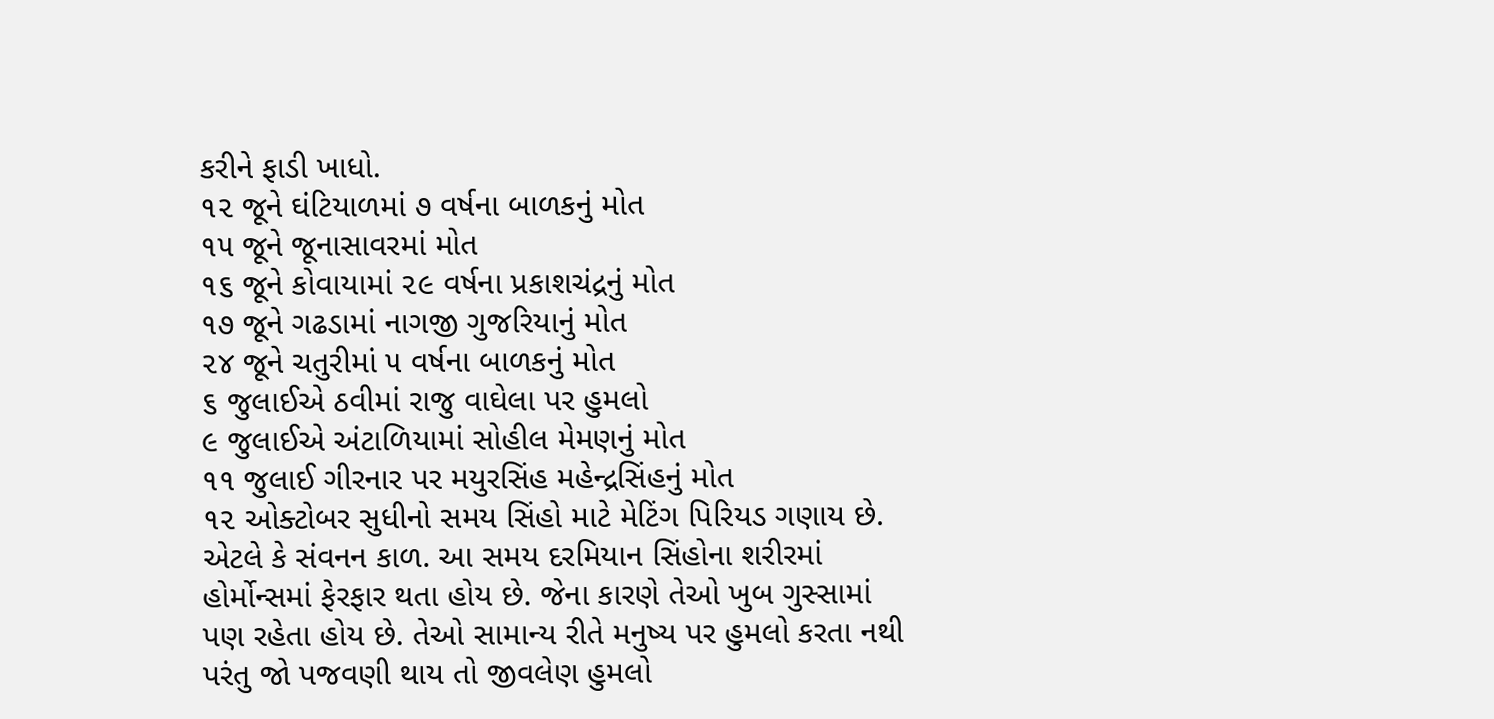કરીને ફાડી ખાધો.
૧૨ જૂને ઘંટિયાળમાં ૭ વર્ષના બાળકનું મોત
૧૫ જૂને જૂનાસાવરમાં મોત
૧૬ જૂને કોવાયામાં ૨૯ વર્ષના પ્રકાશચંદ્રનું મોત
૧૭ જૂને ગઢડામાં નાગજી ગુજરિયાનું મોત
૨૪ જૂને ચતુરીમાં ૫ વર્ષના બાળકનું મોત
૬ જુલાઈએ ઠવીમાં રાજુ વાઘેલા પર હુમલો
૯ જુલાઈએ અંટાળિયામાં સોહીલ મેમણનું મોત
૧૧ જુલાઈ ગીરનાર પર મયુરસિંહ મહેન્દ્રસિંહનું મોત
૧૨ ઓક્ટોબર સુધીનો સમય સિંહો માટે મેટિંગ પિરિયડ ગણાય છે. એટલે કે સંવનન કાળ. આ સમય દરમિયાન સિંહોના શરીરમાં હોર્મોન્સમાં ફેરફાર થતા હોય છે. જેના કારણે તેઓ ખુબ ગુસ્સામાં પણ રહેતા હોય છે. તેઓ સામાન્ય રીતે મનુષ્ય પર હુમલો કરતા નથી પરંતુ જો પજવણી થાય તો જીવલેણ હુમલો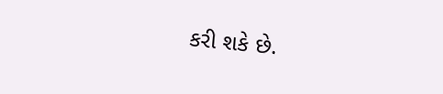કરી શકે છે.